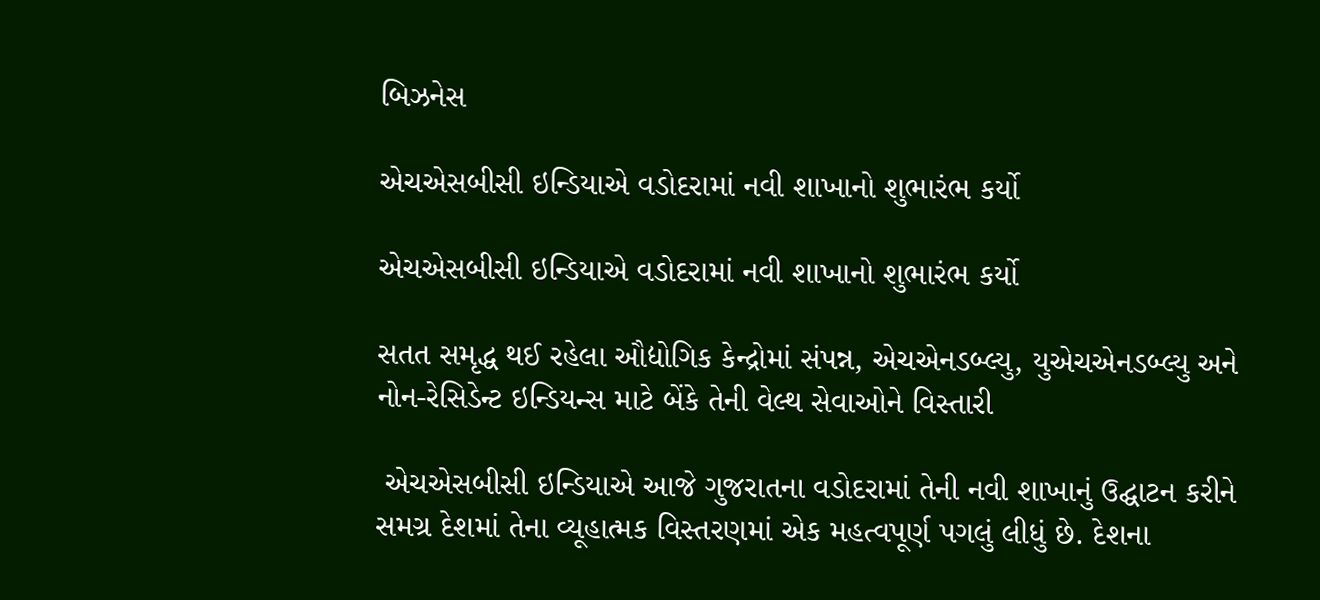બિઝનેસ

એચએસબીસી ઇન્ડિયાએ વડોદરામાં નવી શાખાનો શુભારંભ કર્યો

એચએસબીસી ઇન્ડિયાએ વડોદરામાં નવી શાખાનો શુભારંભ કર્યો

સતત સમૃદ્ધ થઈ રહેલા ઔદ્યોગિક કેન્દ્રોમાં સંપન્ન, એચએનડબ્લ્યુ, યુએચએનડબ્લ્યુ અને નોન-રેસિડેન્ટ ઇન્ડિયન્સ માટે બેંકે તેની વેલ્થ સેવાઓને વિસ્તારી

 એચએસબીસી ઇન્ડિયાએ આજે ગુજરાતના વડોદરામાં તેની નવી શાખાનું ઉદ્ઘાટન કરીને સમગ્ર દેશમાં તેના વ્યૂહાત્મક વિસ્તરણમાં એક મહત્વપૂર્ણ પગલું લીધું છે. દેશના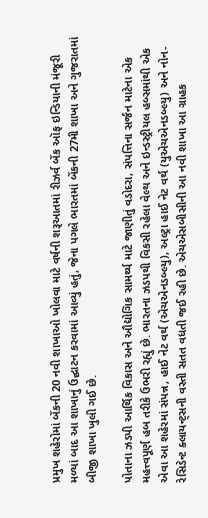પ્રમુખ શહેરોમાં બેંકની 20 નવી શાખાઓ ખોલવા માટે વર્ષની શરૂઆતમાં રીઝર્વ બેંક ઑફ ઇન્ડિયાની મંજૂરી મળ્યાં બાદ આ શાખાનું ઉદ્ઘાટન કરવામાં આવ્યું હતું, જેના પગલે ભારતમાં બેંકની 27મી શાખા અને ગુજરાતમાં બીજી શાખા ખુલી ગઈ છે.

પોતાના ઝડપી આર્થિક વિકાસ અને ઔદ્યોગિક સામર્થ્ય માટે જાણીતું વડોદરા, સંપત્તિના સર્જન માટેના એક મહત્ત્વપૂર્ણ હબ તરીકે ઉભરી રહ્યું છે. ભારતના ઝડપથી વિકસી રહેલા વેલ્થ અને ઇન્ડસ્ટ્રીયલ હબ્સમાંથી એક એવા આ શહેરમાં સંપન્ન, હાઈ નેટ વર્થ (એચએનડબ્લ્યુ), અલ્ટ્રા હાઈ નેટ વર્થ (યુએચએનડબ્લ્યુ) અને નોન-રેસિડેન્ટ ક્લાયન્ટ્સની વસ્તી સતત વધતી જઈ રહી છે. એચએસબીસીની આ નવી શાખા આ ગ્રાહક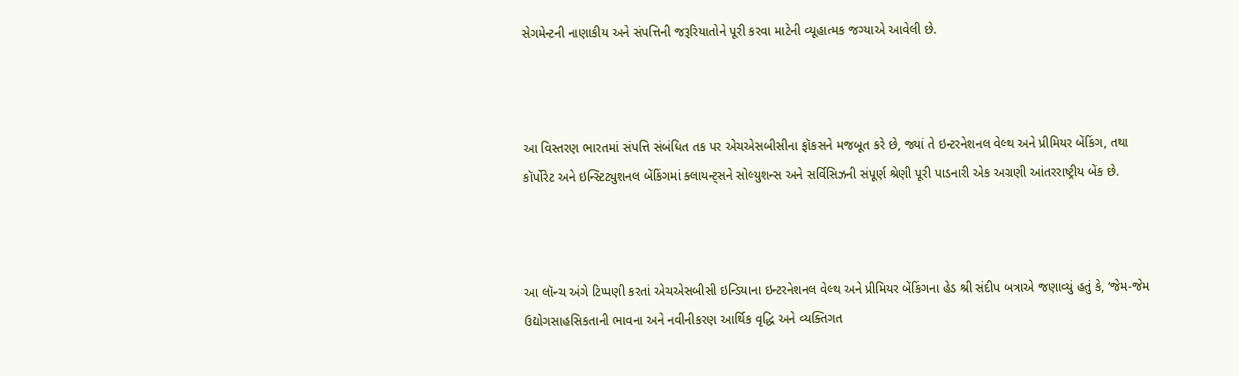સેગમેન્ટની નાણાકીય અને સંપત્તિની જરૂરિયાતોને પૂરી કરવા માટેની વ્યૂહાત્મક જગ્યાએ આવેલી છે.



આ વિસ્તરણ ભારતમાં સંપત્તિ સંબંધિત તક પર એચએસબીસીના ફૉકસને મજબૂત કરે છે, જ્યાં તે ઇન્ટરનેશનલ વેલ્થ અને પ્રીમિયર બેંકિંગ, તથા કૉર્પોરેટ અને ઇન્સ્ટિટ્યુશનલ બેંકિંગમાં ક્લાયન્ટ્સને સોલ્યુશન્સ અને સર્વિસિઝની સંપૂર્ણ શ્રેણી પૂરી પાડનારી એક અગ્રણી આંતરરાષ્ટ્રીય બેંક છે.



આ લૉન્ચ અંગે ટિપ્પણી કરતાં એચએસબીસી ઇન્ડિયાના ઇન્ટરનેશનલ વેલ્થ અને પ્રીમિયર બેંકિંગના હેડ શ્રી સંદીપ બત્રાએ જણાવ્યું હતું કે, ‘જેમ-જેમ ઉદ્યોગસાહસિકતાની ભાવના અને નવીનીકરણ આર્થિક વૃદ્ધિ અને વ્યક્તિગત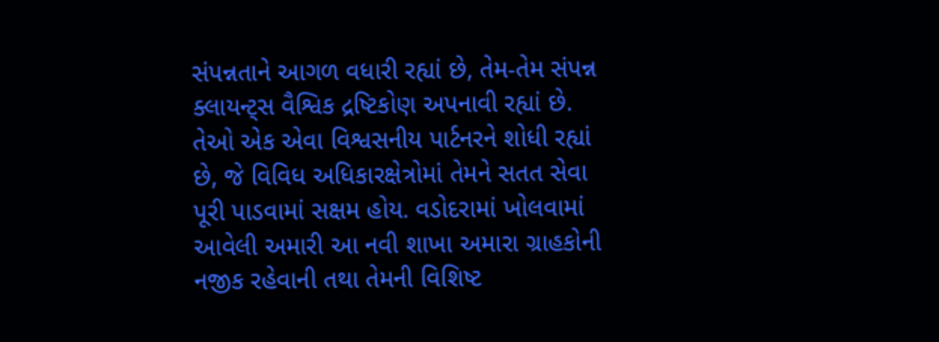સંપન્નતાને આગળ વધારી રહ્યાં છે, તેમ-તેમ સંપન્ન ક્લાયન્ટ્સ વૈશ્વિક દ્રષ્ટિકોણ અપનાવી રહ્યાં છે. તેઓ એક એવા વિશ્વસનીય પાર્ટનરને શોધી રહ્યાં છે, જે વિવિધ અધિકારક્ષેત્રોમાં તેમને સતત સેવા પૂરી પાડવામાં સક્ષમ હોય. વડોદરામાં ખોલવામાં આવેલી અમારી આ નવી શાખા અમારા ગ્રાહકોની નજીક રહેવાની તથા તેમની વિશિષ્ટ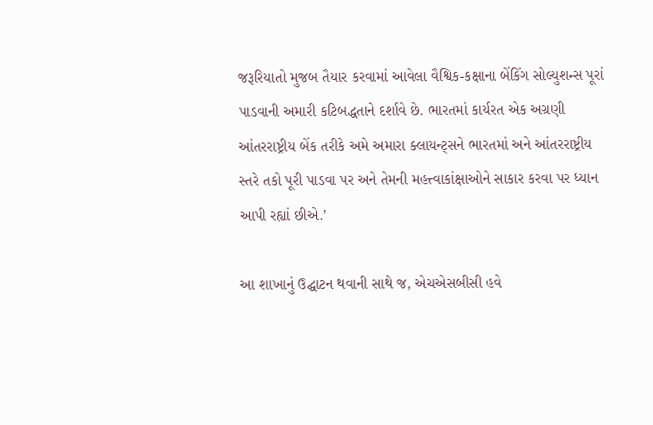જરૂરિયાતો મુજબ તૈયાર કરવામાં આવેલા વૈશ્વિક-કક્ષાના બેંકિંગ સોલ્યુશન્સ પૂરાં પાડવાની અમારી કટિબદ્ધતાને દર્શાવે છે. ભારતમાં કાર્યરત એક અગ્રણી આંતરરાષ્ટ્રીય બેંક તરીકે અમે અમારા ક્લાયન્ટ્સને ભારતમાં અને આંતરરાષ્ટ્રીય સ્તરે તકો પૂરી પાડવા પર અને તેમની મહત્ત્વાકાંક્ષાઓને સાકાર કરવા પર ધ્યાન આપી રહ્યાં છીએ.’

આ શાખાનું ઉદ્ઘાટન થવાની સાથે જ, એચએસબીસી હવે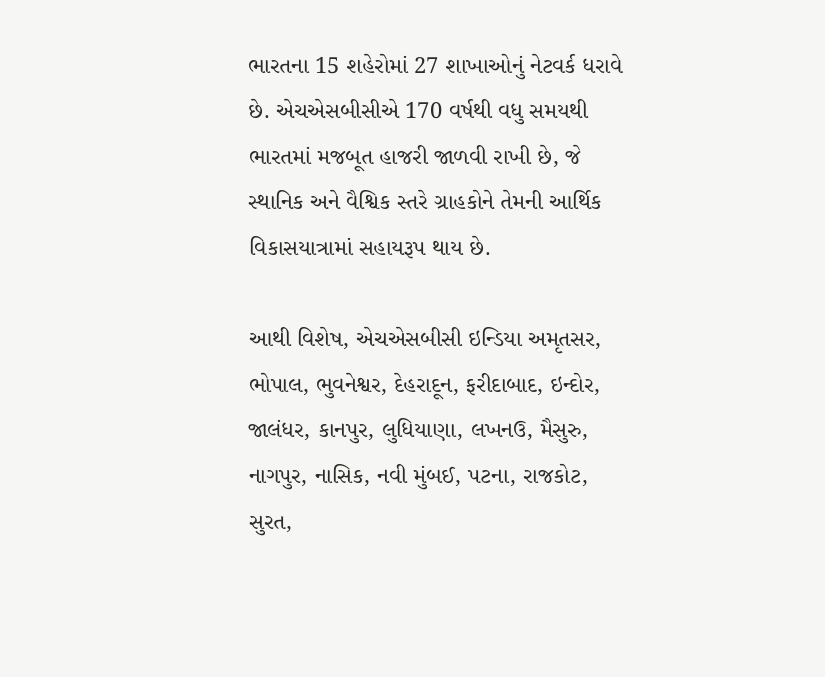ભારતના 15 શહેરોમાં 27 શાખાઓનું નેટવર્ક ધરાવે છે. એચએસબીસીએ 170 વર્ષથી વધુ સમયથી ભારતમાં મજબૂત હાજરી જાળવી રાખી છે, જે સ્થાનિક અને વૈશ્વિક સ્તરે ગ્રાહકોને તેમની આર્થિક વિકાસયાત્રામાં સહાયરૂપ થાય છે.

આથી વિશેષ, એચએસબીસી ઇન્ડિયા અમૃતસર, ભોપાલ, ભુવનેશ્વર, દેહરાદૂન, ફરીદાબાદ, ઇન્દોર, જાલંધર, કાનપુર, લુધિયાણા, લખનઉ, મૈસુરુ, નાગપુર, નાસિક, નવી મુંબઈ, પટના, રાજકોટ, સુરત,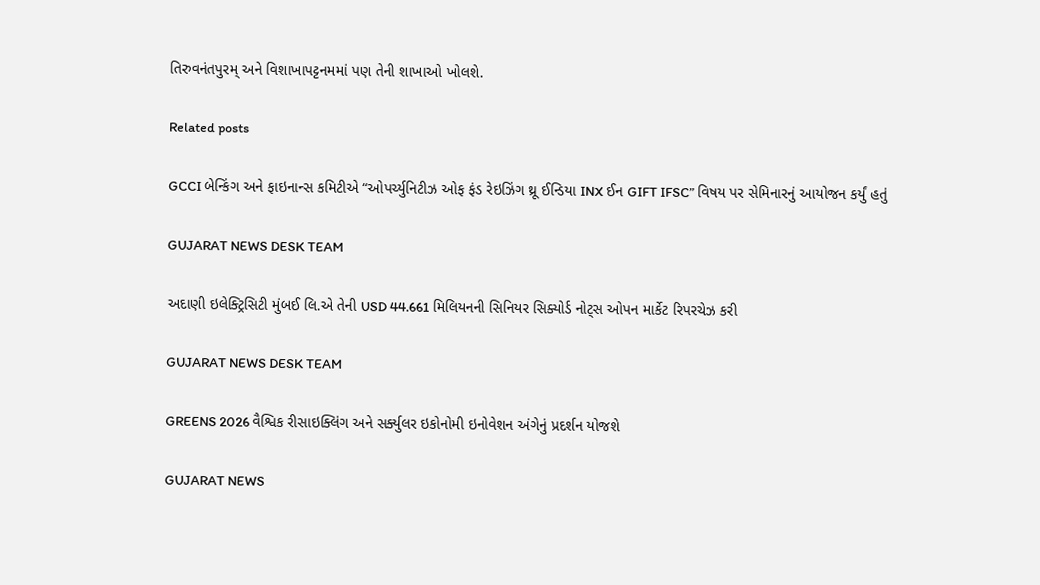તિરુવનંતપુરમ્ અને વિશાખાપટ્ટનમમાં પણ તેની શાખાઓ ખોલશે.

Related posts

GCCI બેન્કિંગ અને ફાઇનાન્સ કમિટીએ “ઓપર્ચ્યુનિટીઝ ઓફ ફંડ રેઇઝિંગ થ્રૂ ઈન્ડિયા INX ઈન GIFT IFSC” વિષય પર સેમિનારનું આયોજન કર્યું હતું

GUJARAT NEWS DESK TEAM

અદાણી ઇલેક્ટ્રિસિટી મુંબઈ લિ.એ તેની USD 44.661 મિલિયનની સિનિયર સિક્યોર્ડ નોટ્સ ઓપન માર્કેટ રિપરચેઝ કરી

GUJARAT NEWS DESK TEAM

GREENS 2026 વૈશ્વિક રીસાઇક્લિંગ અને સર્ક્યુલર ઇકોનોમી ઇનોવેશન અંગેનું પ્રદર્શન યોજશે

GUJARAT NEWS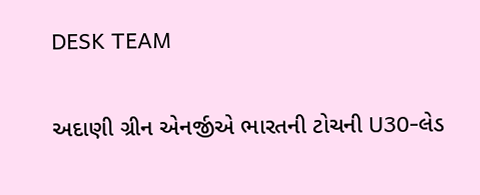DESK TEAM

અદાણી ગ્રીન એનર્જીએ ભારતની ટોચની U30-લેડ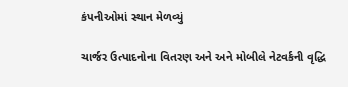કંપનીઓમાં સ્થાન મેળવ્યું

ચાર્જર ઉત્પાદનોના વિતરણ અને અને મોબીલે નેટવર્કની વૃદ્ધિ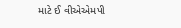માટે ઈ વીએએમપી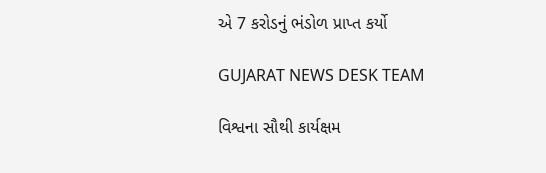એ 7 કરોડનું ભંડોળ પ્રાપ્ત કર્યો

GUJARAT NEWS DESK TEAM

વિશ્વના સૌથી કાર્યક્ષમ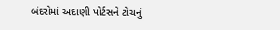બંદરોમાં અદાણી પોર્ટસને ટોચનું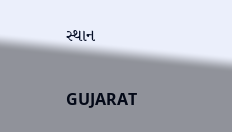સ્થાન

GUJARAT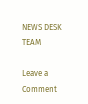NEWS DESK TEAM

Leave a Comment